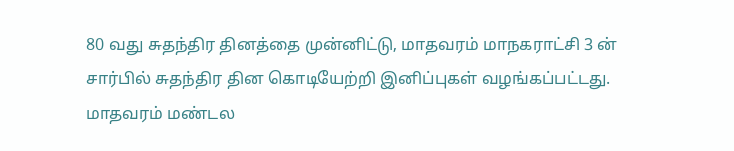80 வது சுதந்திர தினத்தை முன்னிட்டு, மாதவரம் மாநகராட்சி 3 ன் சார்பில் சுதந்திர தின கொடியேற்றி இனிப்புகள் வழங்கப்பட்டது.
மாதவரம் மண்டல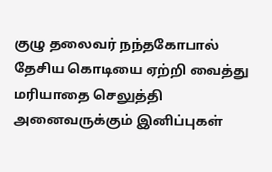குழு தலைவர் நந்தகோபால் தேசிய கொடியை ஏற்றி வைத்து மரியாதை செலுத்தி அனைவருக்கும் இனிப்புகள்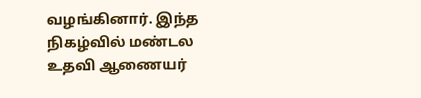வழங்கினார். இந்த நிகழ்வில் மண்டல உதவி ஆணையர்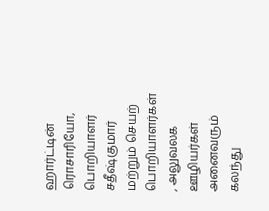ஹார்ட்டின் ரொசாரியோ, பொறியாளர் சதீஷ்குமார் மற்றும் செயற் பொறியாளர்கள் , அலுவலக ஊழியர்கள் அனைவரும் கலந்து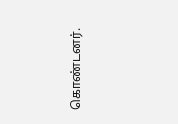கொண்டனர்.